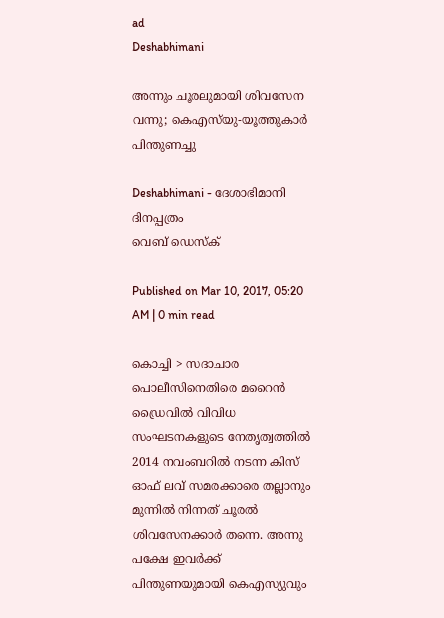ad
Deshabhimani

അന്നും ചൂരലുമായി ശിവസേന വന്നു; കെഎസ്‌യു-യൂത്തുകാര്‍ പിന്തുണച്ചു

Deshabhimani - ദേശാഭിമാനി ദിനപ്പത്രം
വെബ് ഡെസ്ക്

Published on Mar 10, 2017, 05:20 AM | 0 min read

കൊച്ചി > സദാചാര പൊലീസിനെതിരെ മറൈന്‍ ഡ്രൈവില്‍ വിവിധ സംഘടനകളുടെ നേതൃത്വത്തില്‍ 2014 നവംബറില്‍ നടന്ന കിസ് ഓഫ് ലവ് സമരക്കാരെ തല്ലാനും മുന്നില്‍ നിന്നത് ചൂരല്‍ ശിവസേനക്കാര്‍ തന്നെ. അന്നു പക്ഷേ ഇവര്‍ക്ക് പിന്തുണയുമായി കെഎസ്യുവും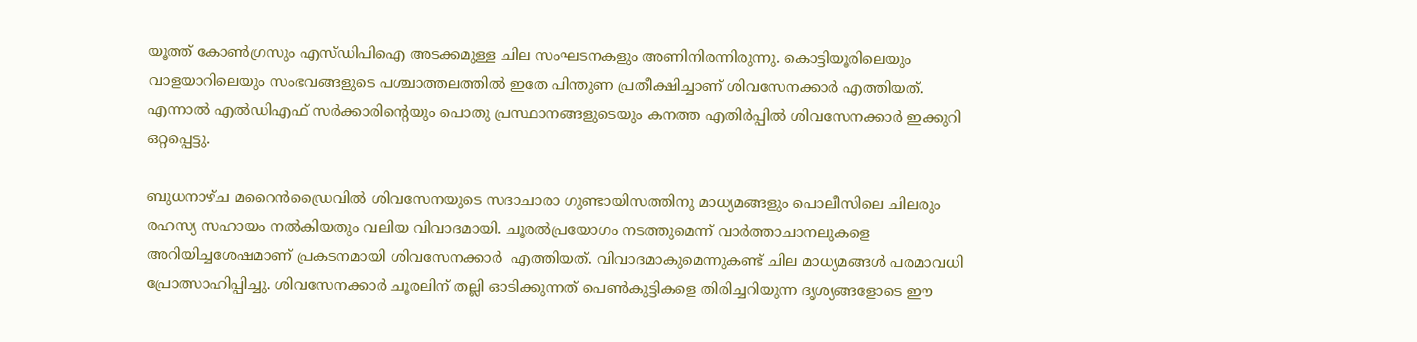യൂത്ത് കോണ്‍ഗ്രസും എസ്ഡിപിഐ അടക്കമുള്ള ചില സംഘടനകളും അണിനിരന്നിരുന്നു. കൊട്ടിയൂരിലെയും വാളയാറിലെയും സംഭവങ്ങളുടെ പശ്ചാത്തലത്തില്‍ ഇതേ പിന്തുണ പ്രതീക്ഷിച്ചാണ് ശിവസേനക്കാര്‍ എത്തിയത്. എന്നാല്‍ എല്‍ഡിഎഫ് സര്‍ക്കാരിന്റെയും പൊതു പ്രസ്ഥാനങ്ങളുടെയും കനത്ത എതിര്‍പ്പില്‍ ശിവസേനക്കാര്‍ ഇക്കുറി ഒറ്റപ്പെട്ടു.

ബുധനാഴ്ച മറൈന്‍ഡ്രൈവില്‍ ശിവസേനയുടെ സദാചാരാ ഗുണ്ടായിസത്തിനു മാധ്യമങ്ങളും പൊലീസിലെ ചിലരും  രഹസ്യ സഹായം നല്‍കിയതും വലിയ വിവാദമായി. ചൂരല്‍പ്രയോഗം നടത്തുമെന്ന് വാര്‍ത്താചാനലുകളെ അറിയിച്ചശേഷമാണ് പ്രകടനമായി ശിവസേനക്കാര്‍  എത്തിയത്. വിവാദമാകുമെന്നുകണ്ട് ചില മാധ്യമങ്ങള്‍ പരമാവധി പ്രോത്സാഹിപ്പിച്ചു. ശിവസേനക്കാര്‍ ചൂരലിന് തല്ലി ഓടിക്കുന്നത് പെണ്‍കുട്ടികളെ തിരിച്ചറിയുന്ന ദൃശ്യങ്ങളോടെ ഈ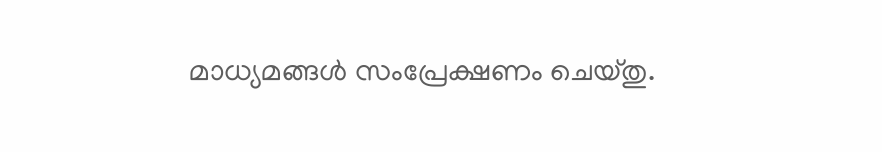മാധ്യമങ്ങള്‍ സംപ്രേക്ഷണം ചെയ്തു.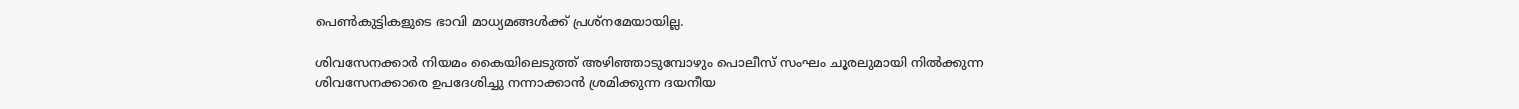പെണ്‍കുട്ടികളുടെ ഭാവി മാധ്യമങ്ങള്‍ക്ക് പ്രശ്നമേയായില്ല.

ശിവസേനക്കാര്‍ നിയമം കൈയിലെടുത്ത് അഴിഞ്ഞാടുമ്പോഴും പൊലീസ് സംഘം ചൂരലുമായി നില്‍ക്കുന്ന ശിവസേനക്കാരെ ഉപദേശിച്ചു നന്നാക്കാന്‍ ശ്രമിക്കുന്ന ദയനീയ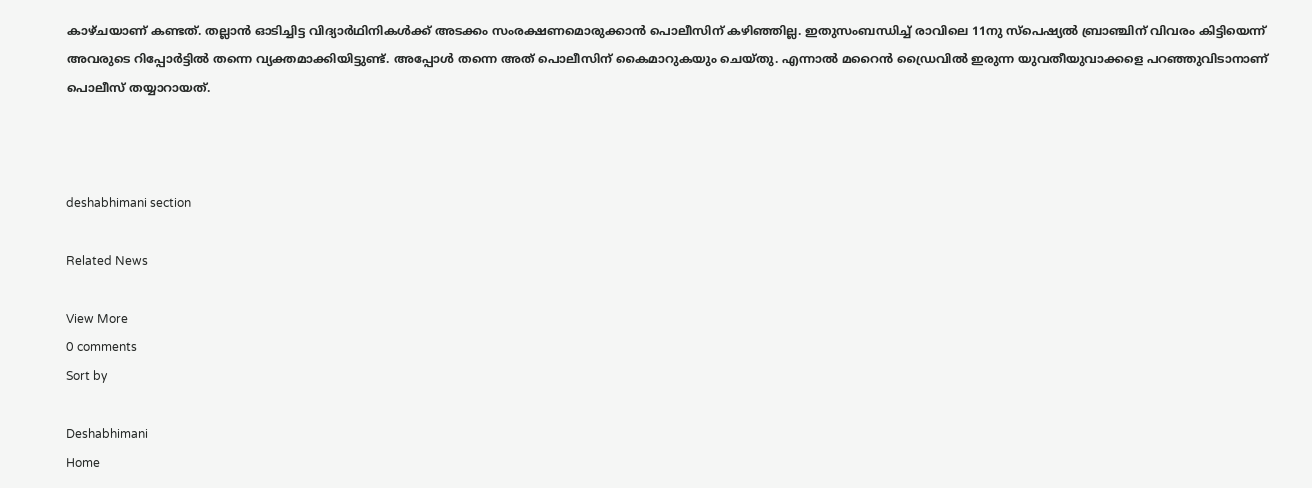കാഴ്ചയാണ് കണ്ടത്. തല്ലാന്‍ ഓടിച്ചിട്ട വിദ്യാര്‍ഥിനികള്‍ക്ക് അടക്കം സംരക്ഷണമൊരുക്കാന്‍ പൊലീസിന് കഴിഞ്ഞില്ല. ഇതുസംബന്ധിച്ച് രാവിലെ 11നു സ്പെഷ്യല്‍ ബ്രാഞ്ചിന് വിവരം കിട്ടിയെന്ന് അവരുടെ റിപ്പോര്‍ട്ടില്‍ തന്നെ വ്യക്തമാക്കിയിട്ടുണ്ട്. അപ്പോള്‍ തന്നെ അത് പൊലീസിന് കൈമാറുകയും ചെയ്തു. എന്നാല്‍ മറൈന്‍ ഡ്രൈവില്‍ ഇരുന്ന യുവതീയുവാക്കളെ പറഞ്ഞുവിടാനാണ് പൊലീസ് തയ്യാറായത്.



deshabhimani section

Related News

View More
0 comments
Sort by

Deshabhimani
Home